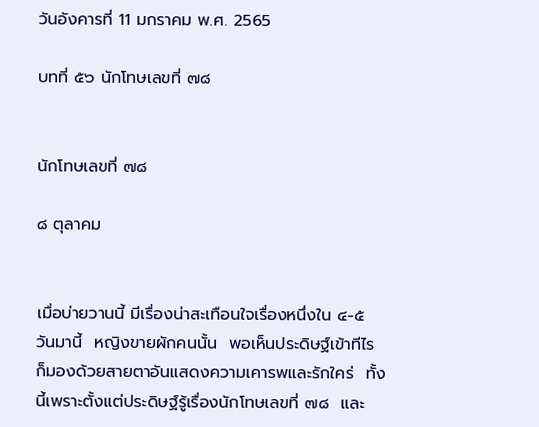วันอังคารที่ 11 มกราคม พ.ศ. 2565

บทที่ ๕๖ นักโทษเลขที่ ๗๘


นักโทษเลขที่ ๗๘

๘ ตุลาคม


เมื่อบ่ายวานนี้ มีเรื่องน่าสะเทือนใจเรื่องหนึ่งใน ๔-๕ วันมานี้  หญิงขายผักคนนั้น  พอเห็นประดิษฐ์เข้าทีไร  ก็มองด้วยสายตาอันแสดงความเคารพและรักใคร่  ทั้งนี้เพราะตั้งแต่ประดิษฐ์รู้เรื่องนักโทษเลขที่ ๗๘  และ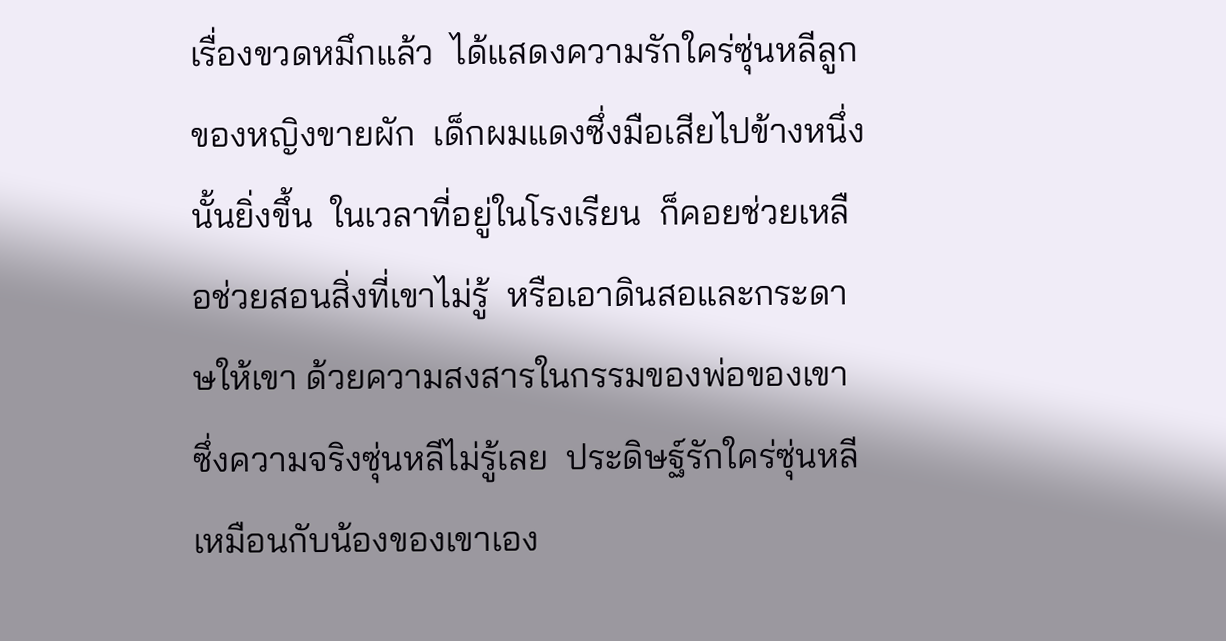เรื่องขวดหมึกแล้ว  ได้แสดงความรักใคร่ซุ่นหลีลูกของหญิงขายผัก  เด็กผมแดงซึ่งมือเสียไปข้างหนึ่งนั้นยิ่งขึ้น  ในเวลาที่อยู่ในโรงเรียน  ก็คอยช่วยเหลือช่วยสอนสิ่งที่เขาไม่รู้  หรือเอาดินสอและกระดาษให้เขา ด้วยความสงสารในกรรมของพ่อของเขาซึ่งความจริงซุ่นหลีไม่รู้เลย  ประดิษฐ์รักใคร่ซุ่นหลีเหมือนกับน้องของเขาเอง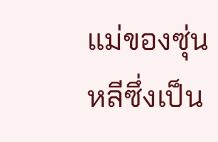แม่ของซุ่นหลีซึ่งเป็น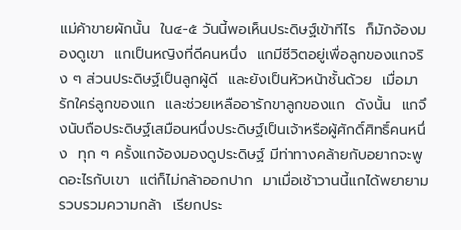แม่ค้าขายผักนั้น  ใน๔-๕ วันนี้พอเห็นประดิษฐ์เข้าทีไร  ก็มักจ้องมองดูเขา  แกเป็นหญิงที่ดีคนหนึ่ง  แกมีชีวิตอยู่เพื่อลูกของแกจริง ๆ ส่วนประดิษฐ์เป็นลูกผู้ดี  และยังเป็นหัวหน้าชั้นด้วย  เมื่อมารักใคร่ลูกของแก  และช่วยเหลืออารักขาลูกของแก  ดังนั้น  แกจึงนับถือประดิษฐ์เสมือนหนึ่งประดิษฐ์เป็นเจ้าหรือผู้ศักดิ์ศิทธิ์คนหนึ่ง  ทุก ๆ ครั้งแกจ้องมองดูประดิษฐ์ มีท่าทางคล้ายกับอยากจะพูดอะไรกับเขา  แต่ก็ไม่กล้าออกปาก  มาเมื่อเช้าวานนี้แกได้พยายามรวบรวมความกล้า  เรียกประ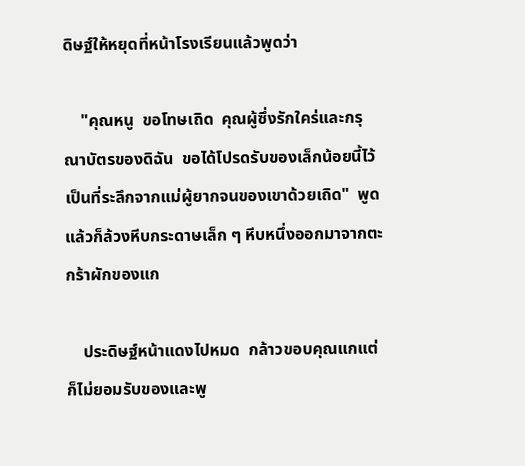ดิษฐ์ให้หยุดที่หน้าโรงเรียนแล้วพูดว่า

    "คุณหนู  ขอโทษเถิด  คุณผู้ซึ่งรักใคร่และกรุณาบัตรของดิฉัน  ขอได้โปรดรับของเล็กน้อยนี้ไว้เป็นที่ระลึกจากแม่ผู้ยากจนของเขาด้วยเถิด"  พูดแล้วก็ล้วงหีบกระดาษเล็ก ๆ หีบหนึ่งออกมาจากตะกร้าผักของแก

    ประดิษฐ์หน้าแดงไปหมด  กล้าวขอบคุณแกแต่ก็ไม่ยอมรับของและพู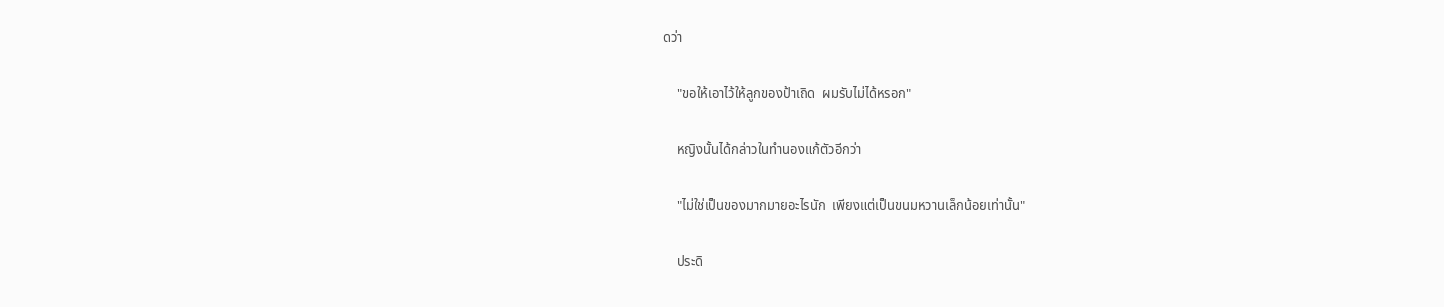ดว่า

    "ขอให้เอาไว้ให้ลูกของป้าเถิด  ผมรับไม่ได้หรอก"

    หญิงนั้นได้กล่าวในทำนองแก้ตัวอีกว่า

    "ไม่ใช่เป็นของมากมายอะไรนัก  เพียงแต่เป็นขนมหวานเล็กน้อยเท่านั้น"

    ประดิ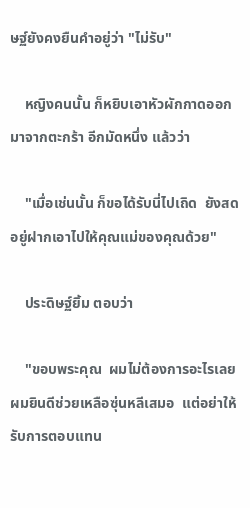ษฐ์ยังคงยืนคำอยู่ว่า "ไม่รับ"

    หญิงคนนั้น ก็หยิบเอาหัวผักกาดออกมาจากตะกร้า อีกมัดหนึ่ง แล้วว่า

    "เมื่อเช่นนั้น ก็ขอได้รับนี่ไปเถิด  ยังสดอยู่ฝากเอาไปให้คุณแม่ของคุณด้วย"

    ประดิษฐ์ยิ้ม ตอบว่า

    "ขอบพระคุณ  ผมไม่ต้องการอะไรเลย  ผมยินดีช่วยเหลือซุ่นหลีเสมอ  แต่อย่าให้รับการตอบแทน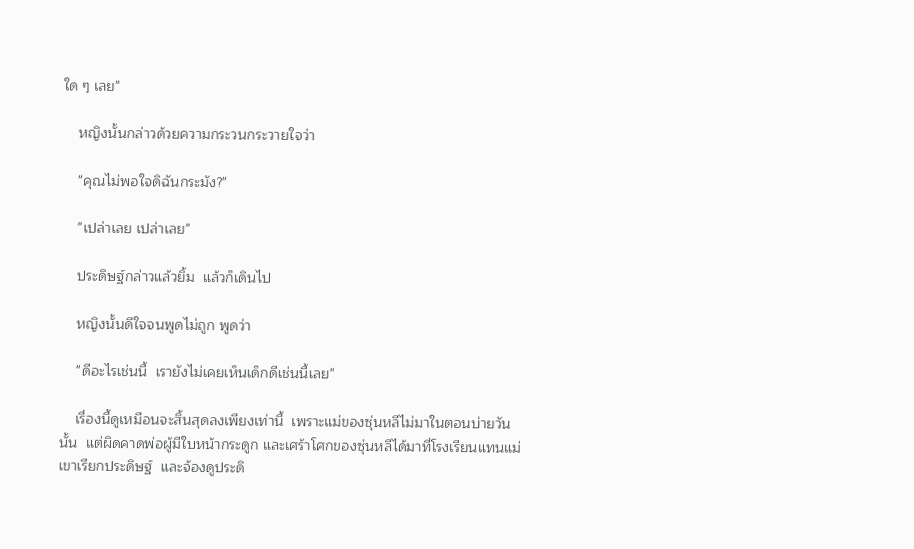ใด ๆ เลย"

    หญิงนั้นกล่าวด้วยความกระวนกระวายใจว่า

    "คุณไม่พอใจดิฉันกระมัง?"

    "เปล่าเลย เปล่าเลย"

    ประดิษฐ์กล่าวแล้วยิ้ม  แล้วก็เดินไป

    หญิงนั้นดีใจจนพูดไม่ถูก พูดว่า

    "ดีอะไรเช่นนี้  เรายังไม่เคยเห็นเด็กดีเช่นนี้เลย"

    เรื่องนี้ดูเหมือนจะสิ้นสุดลงเพียงเท่านี้  เพราะแม่ของซุ่นหลีไม่มาในตอนบ่ายวันนั้น  แต่ผิดคาดพ่อผู้มีใบหน้ากระดูก และเศร้าโศกของซุ่นหลีได้มาที่โรงเรียนแทนแม่  เขาเรียกประดิษฐ์  และจ้องดูประดิ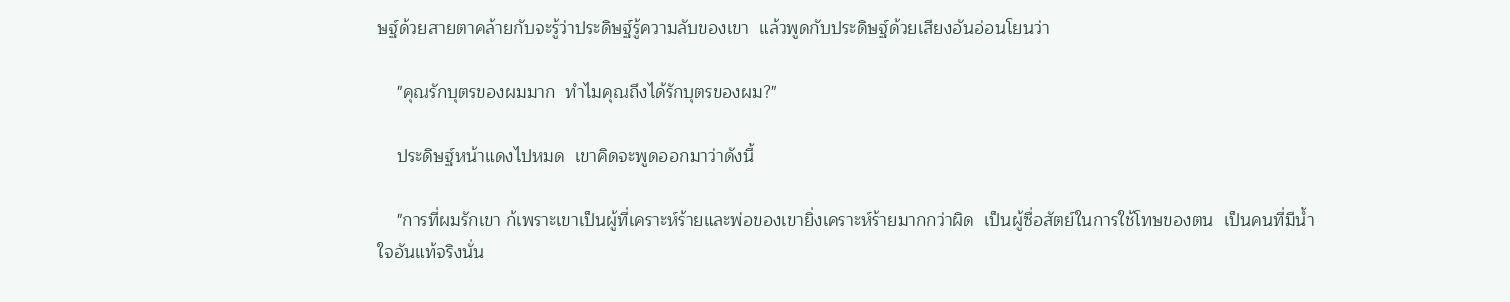ษฐ์ด้วยสายตาคล้ายกับจะรู้ว่าประดิษฐ์รู้ความลับของเขา  แล้วพูดกับประดิษฐ์ด้วยเสียงอันอ่อนโยนว่า

    "คุณรักบุตรของผมมาก  ทำไมคุณถึงได้รักบุตรของผม?"

    ประดิษฐ์หน้าแดงไปหมด  เขาคิดจะพูดออกมาว่าดังนี้

    "การที่ผมรักเขา ก้เพราะเขาเป็นผู้ที่เคราะห์ร้ายและพ่อของเขายิ่งเคราะห์ร้ายมากกว่าผิด  เป็นผู้ซื่อสัตย์ในการใช้โทษของตน  เป็นคนที่มีน้ำใจอันแท้จริงนั่น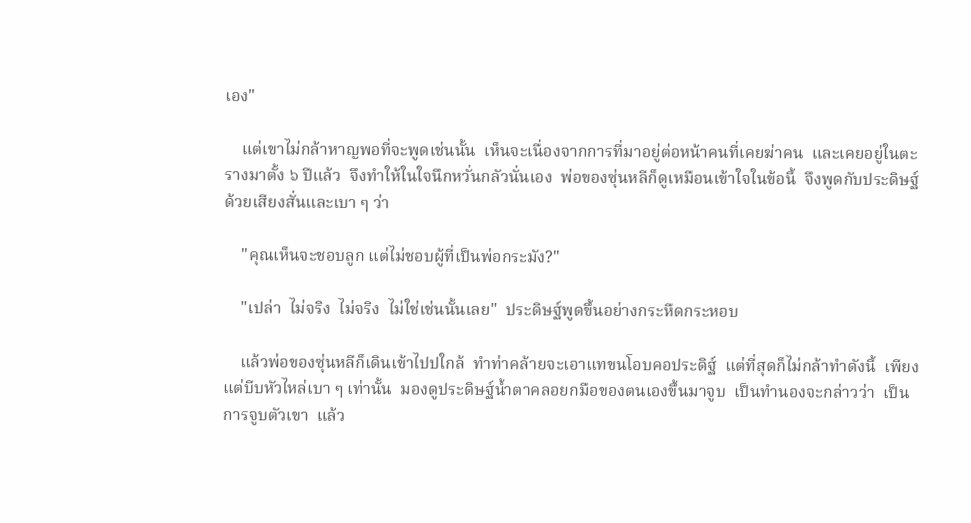เอง"

    แต่เขาไม่กล้าหาญพอที่จะพูดเช่นนั้น  เห็นจะเนื่องจากการที่มาอยู่ต่อหน้าคนที่เคยฆ่าคน  และเคยอยู่ในตะรางมาตั้ง ๖ ปีแล้ว  จึงทำให้ในใจนึกหวั่นกลัวนั่นเอง  พ่อของซุ่นหลีก็ดูเหมือนเข้าใจในข้อนี้  จึงพูดกับประดิษฐ์ด้วยเสียงสั่นและเบา ๆ ว่า

    "คุณเห็นจะชอบลูก แต่ไม่ชอบผู้ที่เป็นพ่อกระมัง?"

    "เปล่า  ไม่จริง  ไม่จริง  ไม่ใช่เช่นนั้นเลย"  ประดิษฐ์พูดขึ้นอย่างกระหืดกระหอบ

    แล้วพ่อของซุ่นหลีก็เดินเข้าไปปใกล้  ทำท่าคล้ายจะเอาแทขนโอบคอประดิฐ์  แต่ที่สุดก็ไม่กล้าทำดังนี้  เพียงแต่บีบหัวไหล่เบา ๆ เท่านั้น  มองดูประดิษฐ์น้ำตาคลอยกมือของตนเองขึ้นมาจูบ  เป็นทำนองจะกล่าวว่า  เป็นการจูบตัวเขา  แล้ว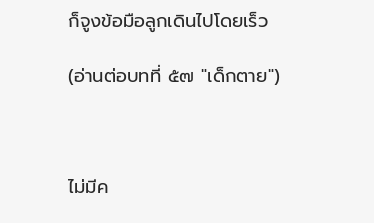ก็จูงข้อมือลูกเดินไปโดยเร็ว

(อ่านต่อบทที่ ๕๗ "เด็กตาย")



ไม่มีค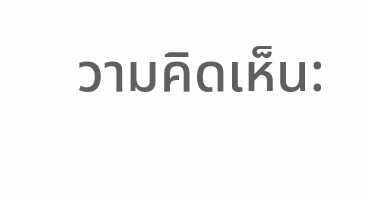วามคิดเห็น: